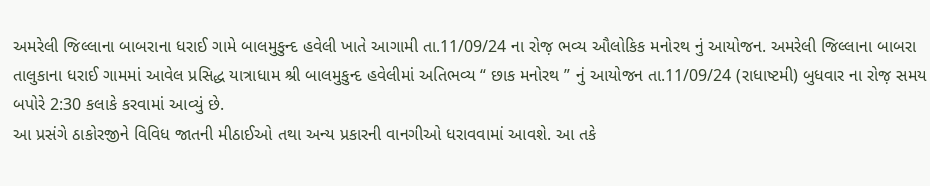અમરેલી જિલ્લાના બાબરાના ધરાઈ ગામે બાલમુકુન્દ હવેલી ખાતે આગામી તા.11/09/24 ના રોજ઼ ભવ્ય ઔલોકિક મનોરથ નું આયોજન. અમરેલી જિલ્લાના બાબરા તાલુકાના ધરાઈ ગામમાં આવેલ પ્રસિદ્ધ યાત્રાધામ શ્રી બાલમુકુન્દ હવેલીમાં અતિભવ્ય “ છાક મનોરથ ” નું આયોજન તા.11/09/24 (રાધાષ્ટમી) બુધવાર ના રોજ઼ સમય બપોરે 2:30 કલાકે કરવામાં આવ્યું છે.
આ પ્રસંગે ઠાકોરજીને વિવિધ જાતની મીઠાઈઓ તથા અન્ય પ્રકારની વાનગીઓ ધરાવવામાં આવશે. આ તકે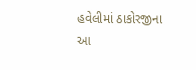હવેલીમાં ઠાકોરજીના આ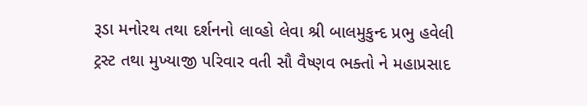રૂડા મનોરથ તથા દર્શનનો લાવ્હો લેવા શ્રી બાલમુકુન્દ પ્રભુ હવેલી ટ્રસ્ટ તથા મુખ્યાજી પરિવાર વતી સૌ વૈષ્ણવ ભક્તો ને મહાપ્રસાદ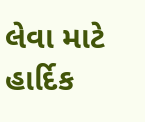લેવા માટે હાર્દિક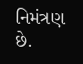નિમંત્રણ છે.